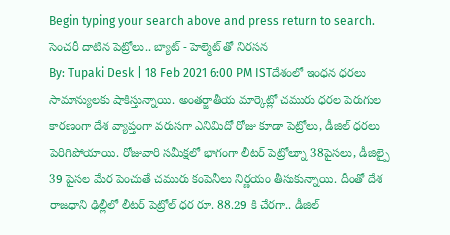Begin typing your search above and press return to search.
సెంచరీ దాటిన పెట్రోలు.. బ్యాట్ - హెల్మెట్ తో నిరసన
By: Tupaki Desk | 18 Feb 2021 6:00 PM ISTదేశంలో ఇంధన ధరలు సామాన్యులకు షాకిస్తున్నాయి. అంతర్జాతీయ మార్కెట్లో చమురు ధరల పెరుగుల కారణంగా దేశ వ్యాప్తంగా వరుసగా ఎనిమిదో రోజు కూడా పెట్రోలు, డీజిల్ ధరలు పెరిగిపోయాయి. రోజువారి సమీక్షలో భాగంగా లీటర్ పెట్రోల్నూ 38పైసలు, డీజిల్పై 39 పైసల మేర పెంచుతే చమురు కంపెనీలు నిర్ణయం తీసుకున్నాయి. దీంతో దేశ రాజధాని ఢిల్లీలో లీటర్ పెట్రోల్ ధర రూ. 88.29 కి చేరగా.. డీజిల్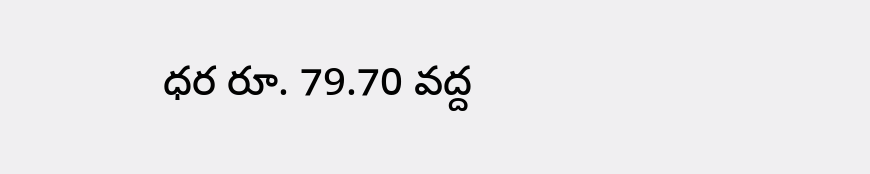ధర రూ. 79.70 వద్ద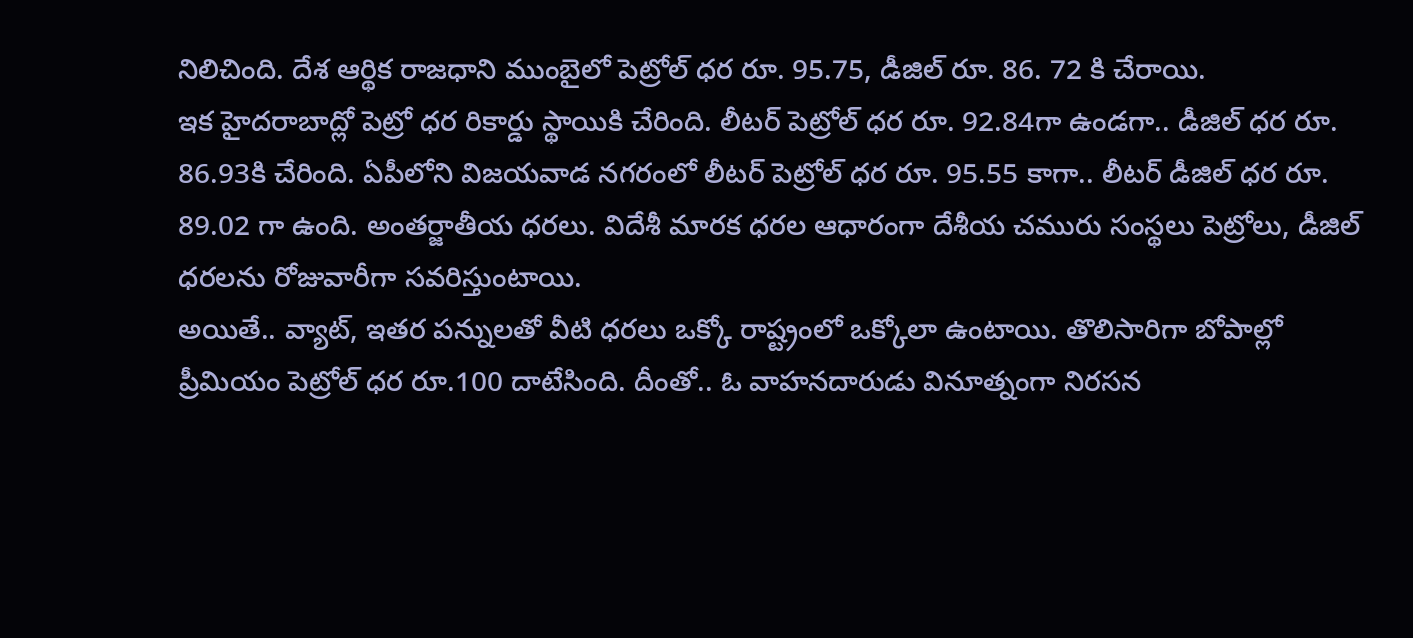నిలిచింది. దేశ ఆర్థిక రాజధాని ముంబైలో పెట్రోల్ ధర రూ. 95.75, డీజిల్ రూ. 86. 72 కి చేరాయి.
ఇక హైదరాబాద్లో పెట్రో ధర రికార్డు స్థాయికి చేరింది. లీటర్ పెట్రోల్ ధర రూ. 92.84గా ఉండగా.. డీజిల్ ధర రూ. 86.93కి చేరింది. ఏపీలోని విజయవాడ నగరంలో లీటర్ పెట్రోల్ ధర రూ. 95.55 కాగా.. లీటర్ డీజిల్ ధర రూ. 89.02 గా ఉంది. అంతర్జాతీయ ధరలు. విదేశీ మారక ధరల ఆధారంగా దేశీయ చమురు సంస్థలు పెట్రోలు, డీజిల్ ధరలను రోజువారీగా సవరిస్తుంటాయి.
అయితే.. వ్యాట్, ఇతర పన్నులతో వీటి ధరలు ఒక్కో రాష్ట్రంలో ఒక్కోలా ఉంటాయి. తొలిసారిగా బోపాల్లో ప్రీమియం పెట్రోల్ ధర రూ.100 దాటేసింది. దీంతో.. ఓ వాహనదారుడు వినూత్నంగా నిరసన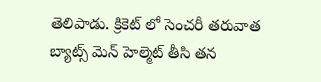తెలిపాడు. క్రికెట్ లో సెంచరీ తరువాత బ్యాట్స్ మెన్ హెల్మెట్ తీసి తన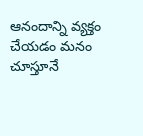ఆనందాన్ని వ్యక్తం చేయడం మనం చూస్తూనే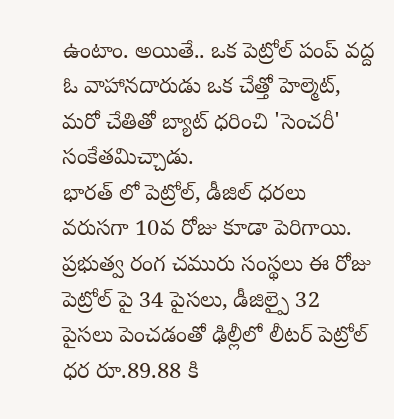ఉంటాం. అయితే.. ఒక పెట్రోల్ పంప్ వద్ద ఓ వాహానదారుడు ఒక చేత్తో హెల్మెట్, మరో చేతితో బ్యాట్ ధరించి 'సెంచరీ' సంకేతమిచ్చాడు.
భారత్ లో పెట్రోల్, డీజిల్ ధరలు వరుసగా 10వ రోజు కూడా పెరిగాయి. ప్రభుత్వ రంగ చమురు సంస్థలు ఈ రోజు పెట్రోల్ పై 34 పైసలు, డీజిల్పై 32 పైసలు పెంచడంతో ఢిల్లీలో లీటర్ పెట్రోల్ ధర రూ.89.88 కి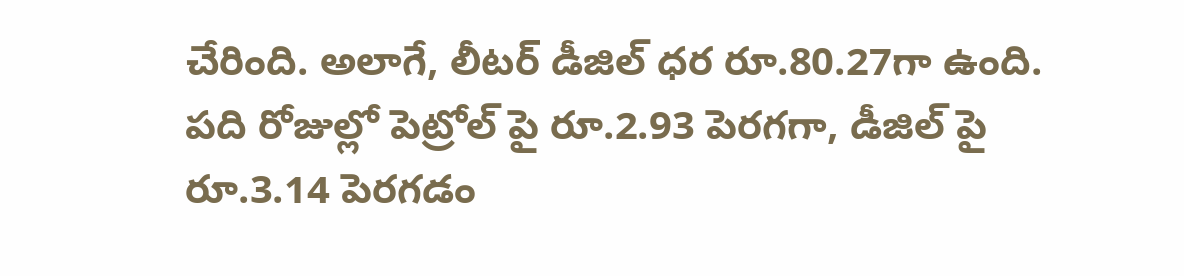చేరింది. అలాగే, లీటర్ డీజిల్ ధర రూ.80.27గా ఉంది. పది రోజుల్లో పెట్రోల్ పై రూ.2.93 పెరగగా, డీజిల్ పై రూ.3.14 పెరగడం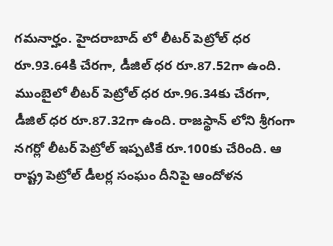గమనార్హం. హైదరాబాద్ లో లీటర్ పెట్రోల్ ధర రూ.93.64కి చేరగా, డీజిల్ ధర రూ.87.52గా ఉంది.
ముంబైలో లీటర్ పెట్రోల్ ధర రూ.96.34కు చేరగా, డీజిల్ ధర రూ.87.32గా ఉంది. రాజస్థాన్ లోని శ్రీగంగా నగర్లో లీటర్ పెట్రోల్ ఇప్పటికే రూ.100కు చేరింది. ఆ రాష్ట్ర పెట్రోల్ డీలర్ల సంఘం దీనిపై ఆందోళన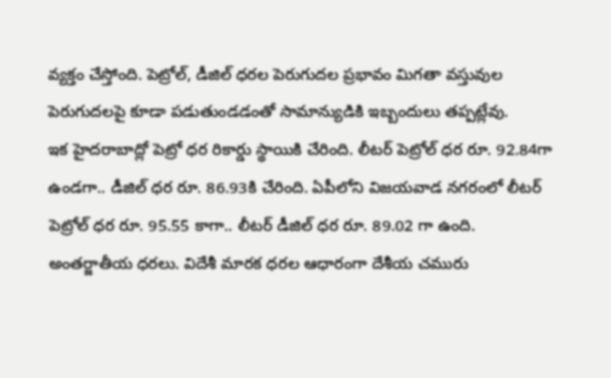వ్యక్తం చేస్తోంది. పెట్రోల్, డీజిల్ ధరల పెరుగుదల ప్రభావం మిగతా వస్తువుల పెరుగుదలపై కూడా పడుతుండడంతో సామాన్యుడికి ఇబ్బందులు తప్పట్లేవు.
ఇక హైదరాబాద్లో పెట్రో ధర రికార్డు స్థాయికి చేరింది. లీటర్ పెట్రోల్ ధర రూ. 92.84గా ఉండగా.. డీజిల్ ధర రూ. 86.93కి చేరింది. ఏపీలోని విజయవాడ నగరంలో లీటర్ పెట్రోల్ ధర రూ. 95.55 కాగా.. లీటర్ డీజిల్ ధర రూ. 89.02 గా ఉంది. అంతర్జాతీయ ధరలు. విదేశీ మారక ధరల ఆధారంగా దేశీయ చమురు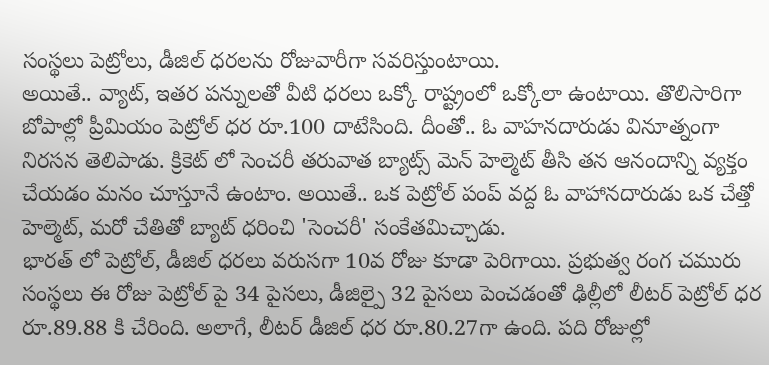సంస్థలు పెట్రోలు, డీజిల్ ధరలను రోజువారీగా సవరిస్తుంటాయి.
అయితే.. వ్యాట్, ఇతర పన్నులతో వీటి ధరలు ఒక్కో రాష్ట్రంలో ఒక్కోలా ఉంటాయి. తొలిసారిగా బోపాల్లో ప్రీమియం పెట్రోల్ ధర రూ.100 దాటేసింది. దీంతో.. ఓ వాహనదారుడు వినూత్నంగా నిరసన తెలిపాడు. క్రికెట్ లో సెంచరీ తరువాత బ్యాట్స్ మెన్ హెల్మెట్ తీసి తన ఆనందాన్ని వ్యక్తం చేయడం మనం చూస్తూనే ఉంటాం. అయితే.. ఒక పెట్రోల్ పంప్ వద్ద ఓ వాహానదారుడు ఒక చేత్తో హెల్మెట్, మరో చేతితో బ్యాట్ ధరించి 'సెంచరీ' సంకేతమిచ్చాడు.
భారత్ లో పెట్రోల్, డీజిల్ ధరలు వరుసగా 10వ రోజు కూడా పెరిగాయి. ప్రభుత్వ రంగ చమురు సంస్థలు ఈ రోజు పెట్రోల్ పై 34 పైసలు, డీజిల్పై 32 పైసలు పెంచడంతో ఢిల్లీలో లీటర్ పెట్రోల్ ధర రూ.89.88 కి చేరింది. అలాగే, లీటర్ డీజిల్ ధర రూ.80.27గా ఉంది. పది రోజుల్లో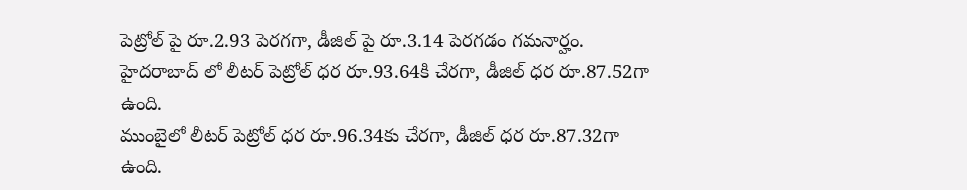పెట్రోల్ పై రూ.2.93 పెరగగా, డీజిల్ పై రూ.3.14 పెరగడం గమనార్హం. హైదరాబాద్ లో లీటర్ పెట్రోల్ ధర రూ.93.64కి చేరగా, డీజిల్ ధర రూ.87.52గా ఉంది.
ముంబైలో లీటర్ పెట్రోల్ ధర రూ.96.34కు చేరగా, డీజిల్ ధర రూ.87.32గా ఉంది.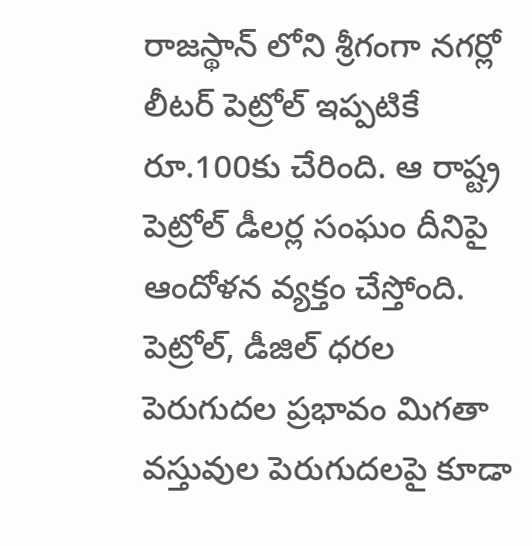రాజస్థాన్ లోని శ్రీగంగా నగర్లో లీటర్ పెట్రోల్ ఇప్పటికే రూ.100కు చేరింది. ఆ రాష్ట్ర పెట్రోల్ డీలర్ల సంఘం దీనిపై ఆందోళన వ్యక్తం చేస్తోంది. పెట్రోల్, డీజిల్ ధరల పెరుగుదల ప్రభావం మిగతా వస్తువుల పెరుగుదలపై కూడా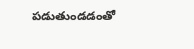పడుతుండడంతో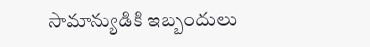సామాన్యుడికి ఇబ్బందులు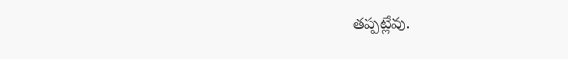తప్పట్లేవు.